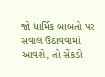જો ધાર્મિક બાબતો પર સવાલ ઉઠાવવામાં આવશે, તો સેંકડો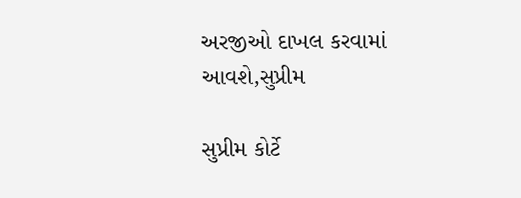અરજીઓ દાખલ કરવામાં આવશે,સુપ્રીમ

સુપ્રીમ કોર્ટે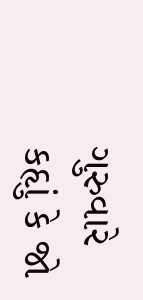ગુરુવારે કહૃાું કે જો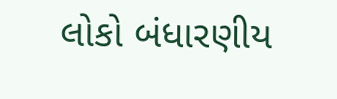લોકો બંધારણીય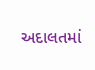અદાલતમાં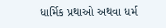ધાર્મિક પ્રથાઓ અથવા ધર્મ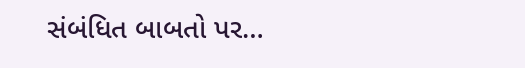સંબંધિત બાબતો પર…